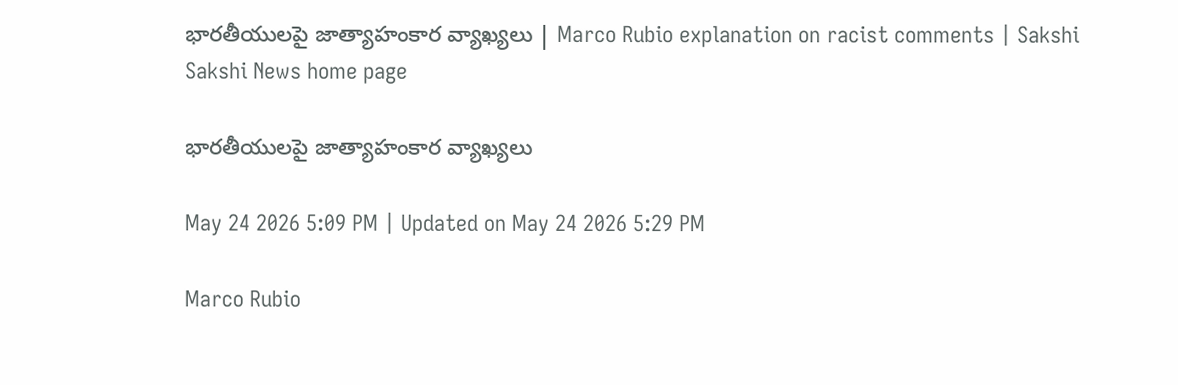భారతీయులపై జాత్యాహంకార వ్యాఖ్యలు | Marco Rubio explanation on racist comments | Sakshi
Sakshi News home page

భారతీయులపై జాత్యాహంకార వ్యాఖ్యలు

May 24 2026 5:09 PM | Updated on May 24 2026 5:29 PM

Marco Rubio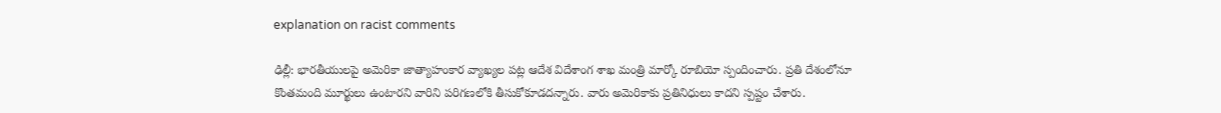explanation on racist comments

ఢిల్లీ: భారతీయులపై అమెరికా జాత్యాహంకార వ్యాఖ్యల పట్ల ఆదేశ విదేశాంగ శాఖ మంత్రి మార్కో రూబియో స్పందించారు. ప్రతి దేశంలోనూ కొంతమంది మూర్ఖులు ఉంటారని వారిని పరిగణలోకి తీసుకోకూడదన్నారు. వారు అమెరికాకు ప్రతినిధులు కాదని స్పష్టం చేశారు.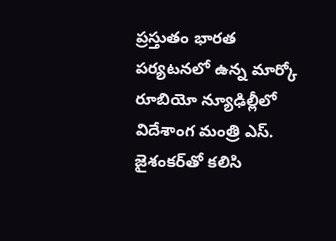ప్రస్తుతం భారత పర్యటనలో ఉన్న మార్కో రూబియో న్యూఢిల్లీలో విదేశాంగ మంత్రి ఎస్. జైశంకర్‌తో కలిసి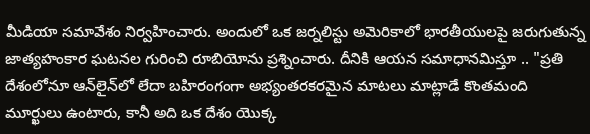మీడియా సమావేశం నిర్వహించారు. అందులో ఒక జర్నలిస్టు అమెరికాలో భారతీయులపై జరుగుతున్న జాత్యహంకార ఘటనల గురించి రూబియోను ప్రశ్నించారు. దీనికి ఆయన సమాధానమిస్తూ .. "ప్రతి దేశంలోనూ ఆన్‌లైన్‌లో లేదా బహిరంగంగా అభ్యంతరకరమైన మాటలు మాట్లాడే కొంతమంది మూర్ఖులు ఉంటారు, కానీ అది ఒక దేశం యొక్క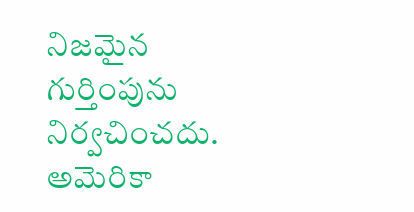నిజమైన గుర్తింపును నిర్వచించదు. అమెరికా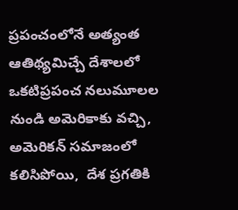ప్రపంచంలోనే అత్యంత ఆతిథ్యమిచ్చే దేశాలలో ఒకటిప్రపంచ నలుమూలల నుండి అమెరికాకు వచ్చి, అమెరికన్ సమాజంలో కలిసిపోయి,  దేశ ప్రగతికి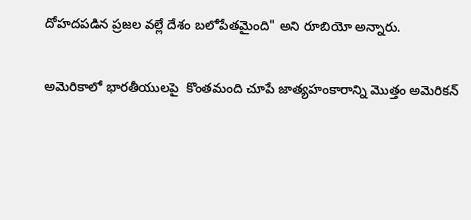దోహదపడిన ప్రజల వల్లే దేశం బలోపేతమైంది" అని రూబియో అన్నారు.

అమెరికాలో భారతీయులపై  కొంతమంది చూపే జాత్యహంకారాన్ని మొత్తం అమెరికన్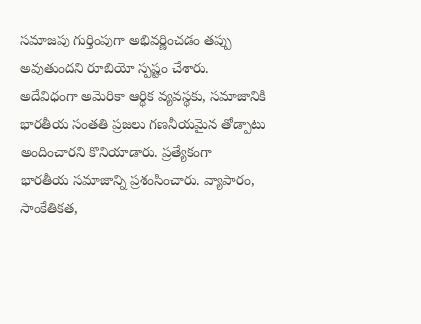సమాజపు గుర్తింపుగా అభివర్ణించడం తప్పు అవుతుందని రూబియో స్పష్టం చేశారు. అదేవిధంగా అమెరికా ఆర్థిక వ్యవస్థకు, సమాజానికి భారతీయ సంతతి ప్రజలు గణనీయమైన తోడ్పాటు అందించారని కొనియాడారు. ప్రత్యేకంగా  భారతీయ సమాజాన్ని ప్రశంసించారు. వ్యాపారం, సాంకేతికత,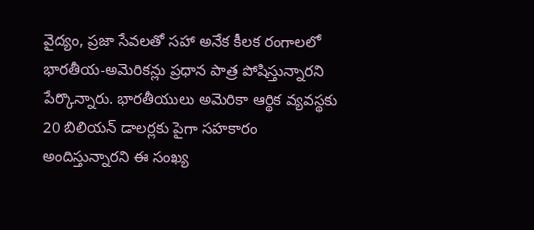వైద్యం, ప్రజా సేవలతో సహా అనేక కీలక రంగాలలో భారతీయ-అమెరికన్లు ప్రధాన పాత్ర పోషిస్తున్నారని పేర్కొన్నారు. భారతీయులు అమెరికా ఆర్థిక వ్యవస్థకు 20 బిలియన్ డాలర్లకు పైగా సహకారం అందిస్తున్నారని ఈ సంఖ్య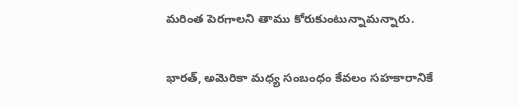మరింత పెరగాలని తాము కోరుకుంటున్నామన్నారు.

భారత్, అమెరికా మధ్య సంబంధం కేవలం సహకారానికే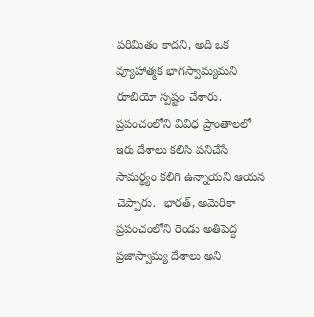పరిమితం కాదని, అది ఒక వ్యూహాత్మక భాగస్వామ్యమని రూబియో స్పష్టం చేశారు. ప్రపంచంలోని వివిధ ప్రాంతాలలో ఇరు దేశాలు కలిసి పనిచేసే సామర్థ్యం కలిగి ఉన్నాయని ఆయన చెప్పారు.  భారత్, అమెరికా ప్రపంచంలోని రెండు అతిపెద్ద ప్రజాస్వామ్య దేశాలు అని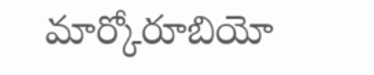మార్కోరూబియో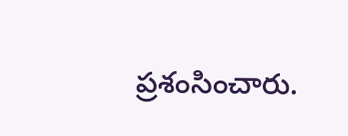ప్రశంసించారు.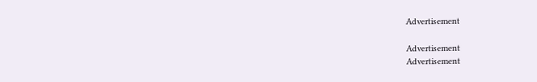Advertisement

Advertisement
Advertisement